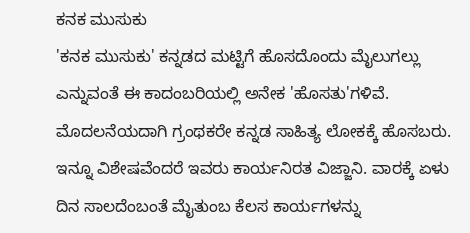ಕನಕ ಮುಸುಕು
'ಕನಕ ಮುಸುಕು' ಕನ್ನಡದ ಮಟ್ಟಿಗೆ ಹೊಸದೊಂದು ಮೈಲುಗಲ್ಲು ಎನ್ನುವಂತೆ ಈ ಕಾದಂಬರಿಯಲ್ಲಿ ಅನೇಕ 'ಹೊಸತು'ಗಳಿವೆ. ಮೊದಲನೆಯದಾಗಿ ಗ್ರಂಥಕರೇ ಕನ್ನಡ ಸಾಹಿತ್ಯ ಲೋಕಕ್ಕೆ ಹೊಸಬರು. ಇನ್ನೂ ವಿಶೇಷವೆಂದರೆ ಇವರು ಕಾರ್ಯನಿರತ ವಿಜ್ಜಾನಿ. ವಾರಕ್ಕೆ ಏಳು ದಿನ ಸಾಲದೆಂಬಂತೆ ಮೈತುಂಬ ಕೆಲಸ ಕಾರ್ಯಗಳನ್ನು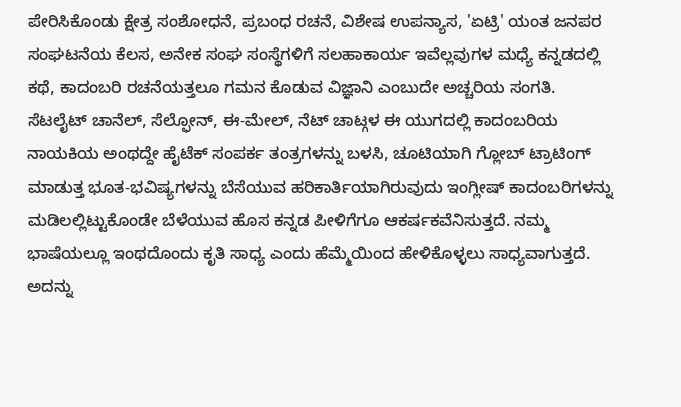ಪೇರಿಸಿಕೊಂಡು ಕ್ಷೇತ್ರ ಸಂಶೋಧನೆ, ಪ್ರಬಂಧ ರಚನೆ, ವಿಶೇಷ ಉಪನ್ಯಾಸ, 'ಏಟ್ರಿ' ಯಂತ ಜನಪರ ಸಂಘಟನೆಯ ಕೆಲಸ, ಅನೇಕ ಸಂಘ ಸಂಸ್ಥೆಗಳಿಗೆ ಸಲಹಾಕಾರ್ಯ ಇವೆಲ್ಲವುಗಳ ಮಧ್ಯೆ ಕನ್ನಡದಲ್ಲಿ ಕಥೆ, ಕಾದಂಬರಿ ರಚನೆಯತ್ತಲೂ ಗಮನ ಕೊಡುವ ವಿಜ್ಞಾನಿ ಎಂಬುದೇ ಅಚ್ಚರಿಯ ಸಂಗತಿ.
ಸೆಟಲೈಟ್ ಚಾನೆಲ್, ಸೆಲ್ಫೋನ್, ಈ-ಮೇಲ್, ನೆಟ್ ಚಾಟ್ಗಳ ಈ ಯುಗದಲ್ಲಿ ಕಾದಂಬರಿಯ ನಾಯಕಿಯ ಅಂಥದ್ದೇ ಹೈಟೆಕ್ ಸಂಪರ್ಕ ತಂತ್ರಗಳನ್ನು ಬಳಸಿ, ಚೂಟಿಯಾಗಿ ಗ್ಲೋಬ್ ಟ್ರಾಟಿಂಗ್ ಮಾಡುತ್ತ ಭೂತ-ಭವಿಷ್ಯಗಳನ್ನು ಬೆಸೆಯುವ ಹರಿಕಾರ್ತಿಯಾಗಿರುವುದು ಇಂಗ್ಲೀಷ್ ಕಾದಂಬರಿಗಳನ್ನು ಮಡಿಲಲ್ಲಿಟ್ಟುಕೊಂಡೇ ಬೆಳೆಯುವ ಹೊಸ ಕನ್ನಡ ಪೀಳಿಗೆಗೂ ಆಕರ್ಷಕವೆನಿಸುತ್ತದೆ. ನಮ್ಮ ಭಾಷೆಯಲ್ಲೂ ಇಂಥದೊಂದು ಕೃತಿ ಸಾಧ್ಯ ಎಂದು ಹೆಮ್ಮೆಯಿಂದ ಹೇಳಿಕೊಳ್ಳಲು ಸಾಧ್ಯವಾಗುತ್ತದೆ. ಅದನ್ನು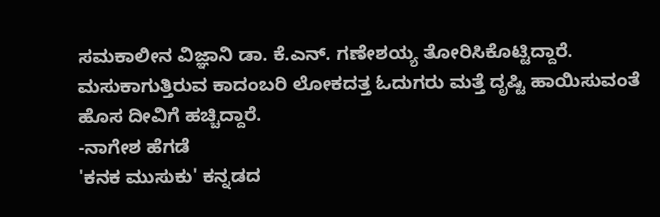ಸಮಕಾಲೀನ ವಿಜ್ಞಾನಿ ಡಾ. ಕೆ.ಎನ್. ಗಣೇಶಯ್ಯ ತೋರಿಸಿಕೊಟ್ಟಿದ್ದಾರೆ. ಮಸುಕಾಗುತ್ತಿರುವ ಕಾದಂಬರಿ ಲೋಕದತ್ತ ಓದುಗರು ಮತ್ತೆ ದೃಷ್ಟಿ ಹಾಯಿಸುವಂತೆ ಹೊಸ ದೀವಿಗೆ ಹಚ್ಚಿದ್ದಾರೆ.
-ನಾಗೇಶ ಹೆಗಡೆ
'ಕನಕ ಮುಸುಕು' ಕನ್ನಡದ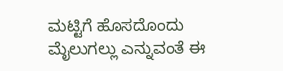ಮಟ್ಟಿಗೆ ಹೊಸದೊಂದು ಮೈಲುಗಲ್ಲು ಎನ್ನುವಂತೆ ಈ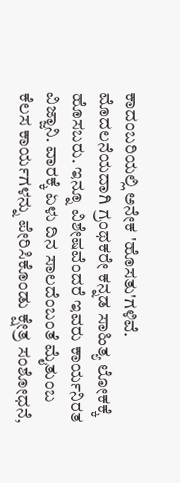ಕಾದಂಬರಿಯಲ್ಲಿ ಅನೇಕ 'ಹೊಸತು'ಗಳಿವೆ. ಮೊದಲನೆಯದಾಗಿ ಗ್ರಂಥಕರೇ ಕನ್ನಡ ಸಾಹಿತ್ಯ ಲೋಕಕ್ಕೆ ಹೊಸಬರು. ಇನ್ನೂ ವಿಶೇಷವೆಂದರೆ ಇವರು ಕಾರ್ಯನಿರತ ವಿಜ್ಜಾನಿ. ವಾರಕ್ಕೆ ಏಳು ದಿನ ಸಾಲದೆಂಬಂತೆ ಮೈತುಂಬ ಕೆಲಸ ಕಾರ್ಯಗಳನ್ನು ಪೇರಿಸಿಕೊಂಡು ಕ್ಷೇತ್ರ ಸಂಶೋಧನೆ,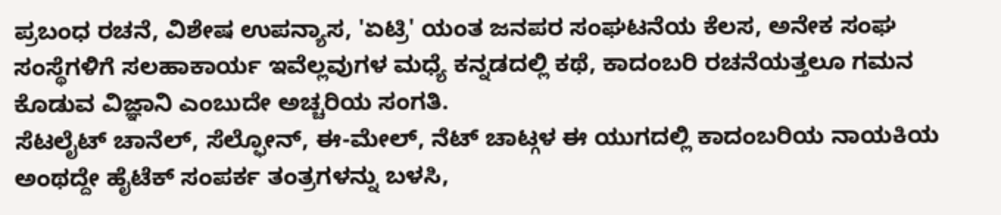ಪ್ರಬಂಧ ರಚನೆ, ವಿಶೇಷ ಉಪನ್ಯಾಸ, 'ಏಟ್ರಿ' ಯಂತ ಜನಪರ ಸಂಘಟನೆಯ ಕೆಲಸ, ಅನೇಕ ಸಂಘ ಸಂಸ್ಥೆಗಳಿಗೆ ಸಲಹಾಕಾರ್ಯ ಇವೆಲ್ಲವುಗಳ ಮಧ್ಯೆ ಕನ್ನಡದಲ್ಲಿ ಕಥೆ, ಕಾದಂಬರಿ ರಚನೆಯತ್ತಲೂ ಗಮನ ಕೊಡುವ ವಿಜ್ಞಾನಿ ಎಂಬುದೇ ಅಚ್ಚರಿಯ ಸಂಗತಿ.
ಸೆಟಲೈಟ್ ಚಾನೆಲ್, ಸೆಲ್ಫೋನ್, ಈ-ಮೇಲ್, ನೆಟ್ ಚಾಟ್ಗಳ ಈ ಯುಗದಲ್ಲಿ ಕಾದಂಬರಿಯ ನಾಯಕಿಯ ಅಂಥದ್ದೇ ಹೈಟೆಕ್ ಸಂಪರ್ಕ ತಂತ್ರಗಳನ್ನು ಬಳಸಿ,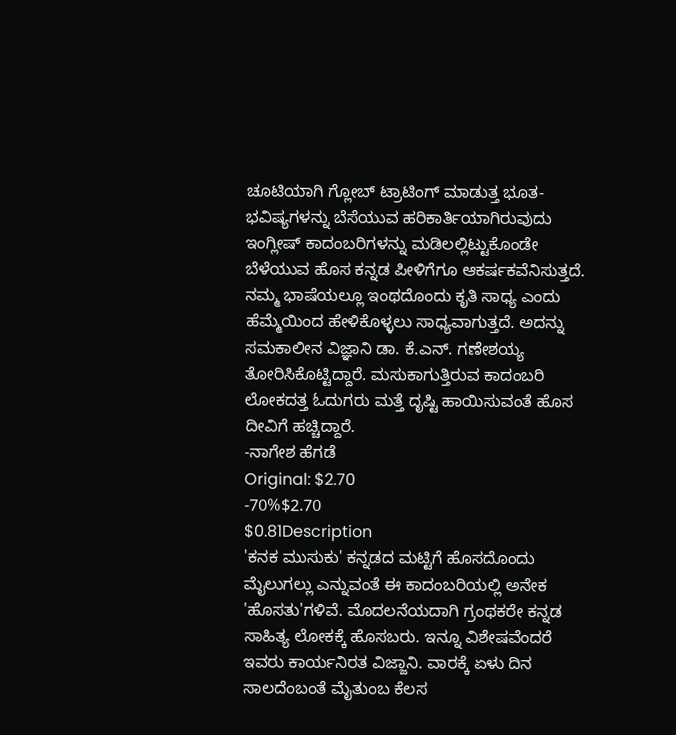ಚೂಟಿಯಾಗಿ ಗ್ಲೋಬ್ ಟ್ರಾಟಿಂಗ್ ಮಾಡುತ್ತ ಭೂತ-ಭವಿಷ್ಯಗಳನ್ನು ಬೆಸೆಯುವ ಹರಿಕಾರ್ತಿಯಾಗಿರುವುದು ಇಂಗ್ಲೀಷ್ ಕಾದಂಬರಿಗಳನ್ನು ಮಡಿಲಲ್ಲಿಟ್ಟುಕೊಂಡೇ ಬೆಳೆಯುವ ಹೊಸ ಕನ್ನಡ ಪೀಳಿಗೆಗೂ ಆಕರ್ಷಕವೆನಿಸುತ್ತದೆ. ನಮ್ಮ ಭಾಷೆಯಲ್ಲೂ ಇಂಥದೊಂದು ಕೃತಿ ಸಾಧ್ಯ ಎಂದು ಹೆಮ್ಮೆಯಿಂದ ಹೇಳಿಕೊಳ್ಳಲು ಸಾಧ್ಯವಾಗುತ್ತದೆ. ಅದನ್ನು ಸಮಕಾಲೀನ ವಿಜ್ಞಾನಿ ಡಾ. ಕೆ.ಎನ್. ಗಣೇಶಯ್ಯ ತೋರಿಸಿಕೊಟ್ಟಿದ್ದಾರೆ. ಮಸುಕಾಗುತ್ತಿರುವ ಕಾದಂಬರಿ ಲೋಕದತ್ತ ಓದುಗರು ಮತ್ತೆ ದೃಷ್ಟಿ ಹಾಯಿಸುವಂತೆ ಹೊಸ ದೀವಿಗೆ ಹಚ್ಚಿದ್ದಾರೆ.
-ನಾಗೇಶ ಹೆಗಡೆ
Original: $2.70
-70%$2.70
$0.81Description
'ಕನಕ ಮುಸುಕು' ಕನ್ನಡದ ಮಟ್ಟಿಗೆ ಹೊಸದೊಂದು ಮೈಲುಗಲ್ಲು ಎನ್ನುವಂತೆ ಈ ಕಾದಂಬರಿಯಲ್ಲಿ ಅನೇಕ 'ಹೊಸತು'ಗಳಿವೆ. ಮೊದಲನೆಯದಾಗಿ ಗ್ರಂಥಕರೇ ಕನ್ನಡ ಸಾಹಿತ್ಯ ಲೋಕಕ್ಕೆ ಹೊಸಬರು. ಇನ್ನೂ ವಿಶೇಷವೆಂದರೆ ಇವರು ಕಾರ್ಯನಿರತ ವಿಜ್ಜಾನಿ. ವಾರಕ್ಕೆ ಏಳು ದಿನ ಸಾಲದೆಂಬಂತೆ ಮೈತುಂಬ ಕೆಲಸ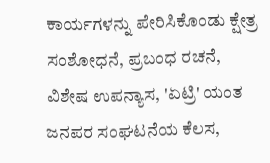ಕಾರ್ಯಗಳನ್ನು ಪೇರಿಸಿಕೊಂಡು ಕ್ಷೇತ್ರ ಸಂಶೋಧನೆ, ಪ್ರಬಂಧ ರಚನೆ, ವಿಶೇಷ ಉಪನ್ಯಾಸ, 'ಏಟ್ರಿ' ಯಂತ ಜನಪರ ಸಂಘಟನೆಯ ಕೆಲಸ,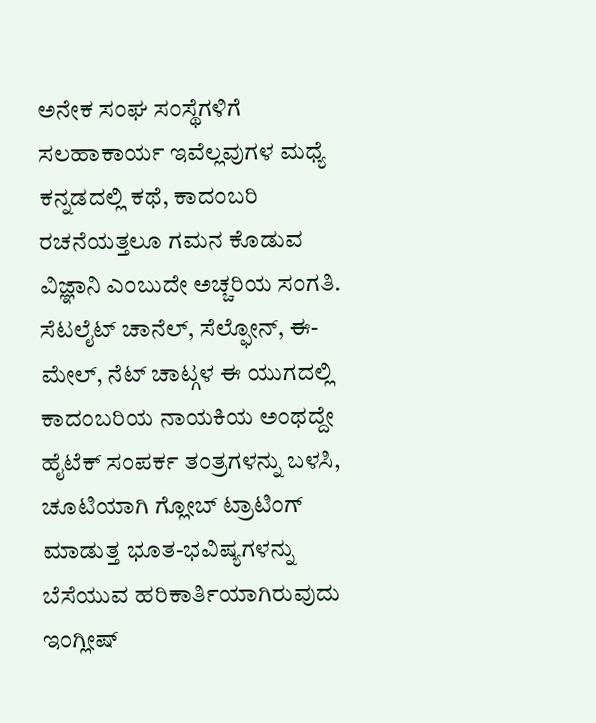ಅನೇಕ ಸಂಘ ಸಂಸ್ಥೆಗಳಿಗೆ ಸಲಹಾಕಾರ್ಯ ಇವೆಲ್ಲವುಗಳ ಮಧ್ಯೆ ಕನ್ನಡದಲ್ಲಿ ಕಥೆ, ಕಾದಂಬರಿ ರಚನೆಯತ್ತಲೂ ಗಮನ ಕೊಡುವ ವಿಜ್ಞಾನಿ ಎಂಬುದೇ ಅಚ್ಚರಿಯ ಸಂಗತಿ.
ಸೆಟಲೈಟ್ ಚಾನೆಲ್, ಸೆಲ್ಫೋನ್, ಈ-ಮೇಲ್, ನೆಟ್ ಚಾಟ್ಗಳ ಈ ಯುಗದಲ್ಲಿ ಕಾದಂಬರಿಯ ನಾಯಕಿಯ ಅಂಥದ್ದೇ ಹೈಟೆಕ್ ಸಂಪರ್ಕ ತಂತ್ರಗಳನ್ನು ಬಳಸಿ, ಚೂಟಿಯಾಗಿ ಗ್ಲೋಬ್ ಟ್ರಾಟಿಂಗ್ ಮಾಡುತ್ತ ಭೂತ-ಭವಿಷ್ಯಗಳನ್ನು ಬೆಸೆಯುವ ಹರಿಕಾರ್ತಿಯಾಗಿರುವುದು ಇಂಗ್ಲೀಷ್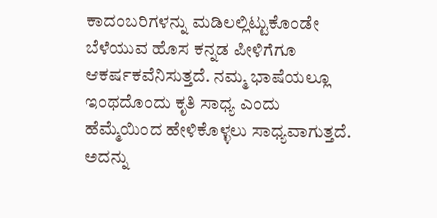ಕಾದಂಬರಿಗಳನ್ನು ಮಡಿಲಲ್ಲಿಟ್ಟುಕೊಂಡೇ ಬೆಳೆಯುವ ಹೊಸ ಕನ್ನಡ ಪೀಳಿಗೆಗೂ ಆಕರ್ಷಕವೆನಿಸುತ್ತದೆ. ನಮ್ಮ ಭಾಷೆಯಲ್ಲೂ ಇಂಥದೊಂದು ಕೃತಿ ಸಾಧ್ಯ ಎಂದು ಹೆಮ್ಮೆಯಿಂದ ಹೇಳಿಕೊಳ್ಳಲು ಸಾಧ್ಯವಾಗುತ್ತದೆ. ಅದನ್ನು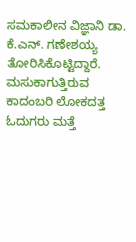ಸಮಕಾಲೀನ ವಿಜ್ಞಾನಿ ಡಾ. ಕೆ.ಎನ್. ಗಣೇಶಯ್ಯ ತೋರಿಸಿಕೊಟ್ಟಿದ್ದಾರೆ. ಮಸುಕಾಗುತ್ತಿರುವ ಕಾದಂಬರಿ ಲೋಕದತ್ತ ಓದುಗರು ಮತ್ತೆ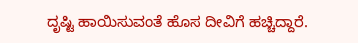ದೃಷ್ಟಿ ಹಾಯಿಸುವಂತೆ ಹೊಸ ದೀವಿಗೆ ಹಚ್ಚಿದ್ದಾರೆ.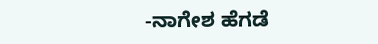-ನಾಗೇಶ ಹೆಗಡೆ